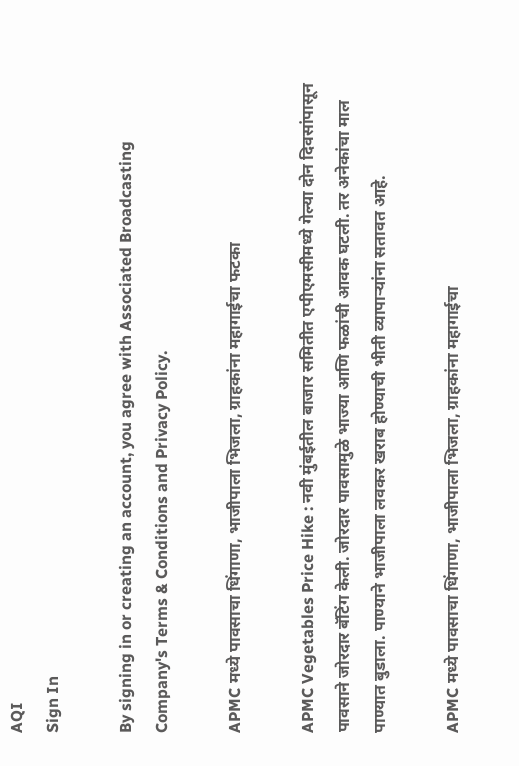AQI
Sign In

By signing in or creating an account, you agree with Associated Broadcasting Company's Terms & Conditions and Privacy Policy.

APMC मध्ये पावसाचा धिंगाणा, भाजीपाला भिजला, ग्राहकांना महागाईचा फटका

APMC Vegetables Price Hike : नवी मुंबईतील बाजार समितीत एपीएमसीमध्ये गेल्या दोन दिवसांपासून पावसाने जोरदार बॅटिंग केली. जोरदार पावसामुळे भाज्या आणि फळांची आवक घटली. तर अनेकांचा माल पाण्यात बुडाला. पाण्याने भाजीपाला लवकर खराब होण्याची भीती व्यापार्‍यांना सतावत आहे.

APMC मध्ये पावसाचा धिंगाणा, भाजीपाला भिजला, ग्राहकांना महागाईचा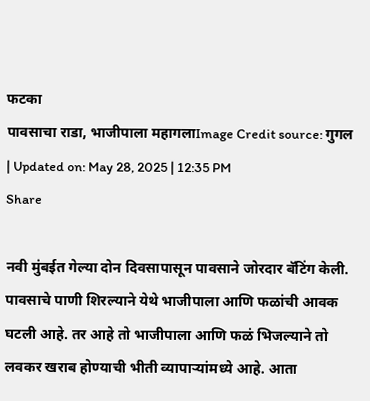फटका
पावसाचा राडा, भाजीपाला महागलाImage Credit source: गुगल
| Updated on: May 28, 2025 | 12:35 PM
Share

नवी मुंबईत गेल्या दोन दिवसापासून पावसाने जोरदार बॅटिंग केली. पावसाचे पाणी शिरल्याने येथे भाजीपाला आणि फळांची आवक घटली आहे. तर आहे तो भाजीपाला आणि फळं भिजल्याने तो लवकर खराब होण्याची भीती व्यापार्‍यांमध्ये आहे. आता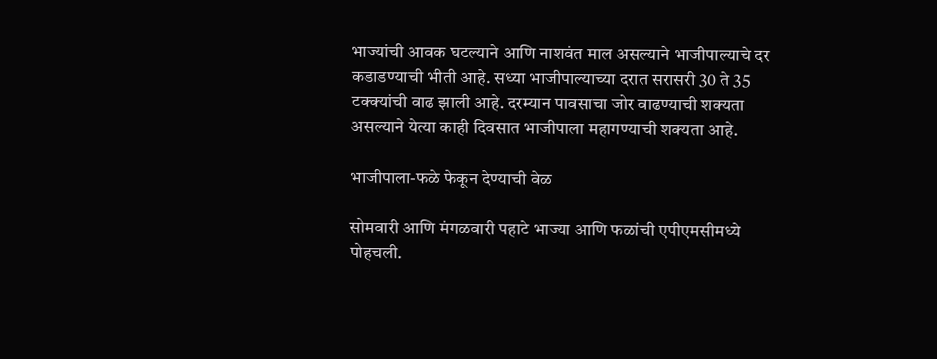भाज्यांची आवक घटल्याने आणि नाशवंत माल असल्याने भाजीपाल्याचे दर कडाडण्याची भीती आहे. सध्या भाजीपाल्याच्या दरात सरासरी 30 ते 35 टक्क्यांची वाढ झाली आहे. दरम्यान पावसाचा जोर वाढण्याची शक्यता असल्याने येत्या काही दिवसात भाजीपाला महागण्याची शक्यता आहे.

भाजीपाला-फळे फेकून देण्याची वेळ

सोमवारी आणि मंगळवारी पहाटे भाज्या आणि फळांची एपीएमसीमध्ये पोहचली.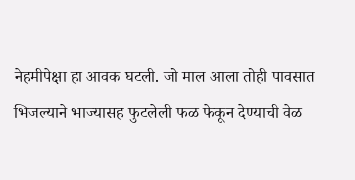नेहमीपेक्षा हा आवक घटली. जो माल आला तोही पावसात भिजल्याने भाज्यासह फुटलेली फळ फेकून देण्याची वेळ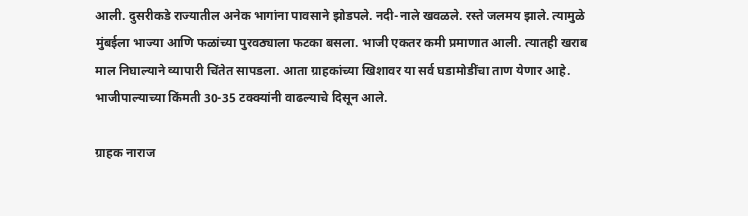आली. दुसरीकडे राज्यातील अनेक भागांना पावसाने झोडपले. नदी-नाले खवळले. रस्ते जलमय झाले. त्यामुळे मुंबईला भाज्या आणि फळांच्या पुरवठ्याला फटका बसला. भाजी एकतर कमी प्रमाणात आली. त्यातही खराब माल निघाल्याने व्यापारी चिंतेत सापडला. आता ग्राहकांच्या खिशावर या सर्व घडामोडींचा ताण येणार आहे. भाजीपाल्याच्या किंमती 30-35 टक्क्यांनी वाढल्याचे दिसून आले.

ग्राहक नाराज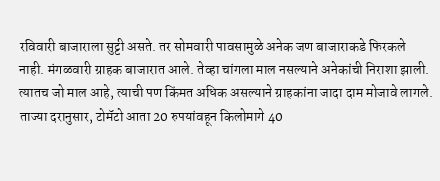रविवारी बाजाराला सुट्टी असते. तर सोमवारी पावसामुळे अनेक जण बाजाराकडे फिरकले नाही. मंगळवारी ग्राहक बाजारात आले. तेव्हा चांगला माल नसल्याने अनेकांची निराशा झाली. त्यातच जो माल आहे, त्याची पण किंमत अधिक असल्याने ग्राहकांना जादा दाम मोजावे लागले. ताज्या दरानुसार, टोमॅटो आता 20 रुपयांवहून किलोमागे 40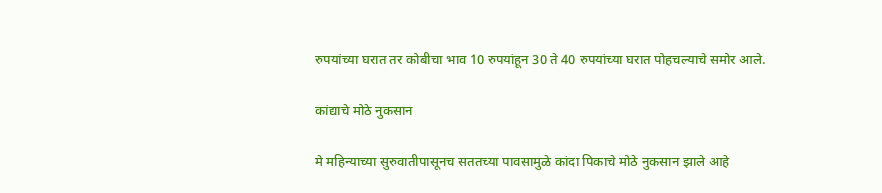रुपयांच्या घरात तर कोबीचा भाव 10 रुपयांहून 30 ते 40 रुपयांच्या घरात पोहचल्याचे समोर आले.

कांद्याचे मोठे नुकसान

मे महिन्याच्या सुरुवातीपासूनच सततच्या पावसामुळे कांदा पिकाचे मोठे नुकसान झाले आहे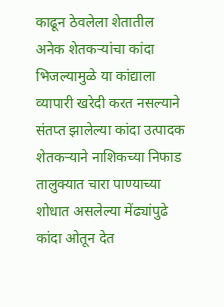काढून ठेवलेला शेतातील अनेक शेतकऱ्यांचा कांदा भिजल्यामुळे या कांद्याला व्यापारी खरेदी करत नसल्याने संतप्त झालेल्या कांदा उत्पादक शेतकऱ्याने नाशिकच्या निफाड तालुक्यात चारा पाण्याच्या शोधात असलेल्या मेंढ्यांपुढे कांदा ओतून देत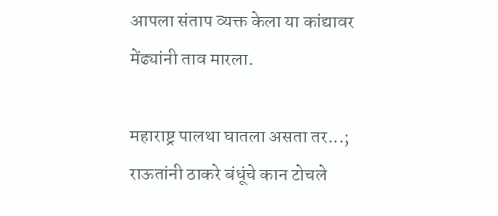आपला संताप व्यक्त केला या कांद्यावर मेंढ्यांनी ताव मारला.

महाराष्ट्र पालथा घातला असता तर...; राऊतांनी ठाकरे बंधूंचे कान टोचले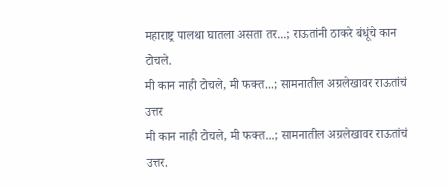महाराष्ट्र पालथा घातला असता तर...; राऊतांनी ठाकरे बंधूंचे कान टोचले.
मी कान नाही टोचले, मी फक्त...; सामनातील अग्रलेखावर राऊतांचं उत्तर
मी कान नाही टोचले, मी फक्त...; सामनातील अग्रलेखावर राऊतांचं उत्तर.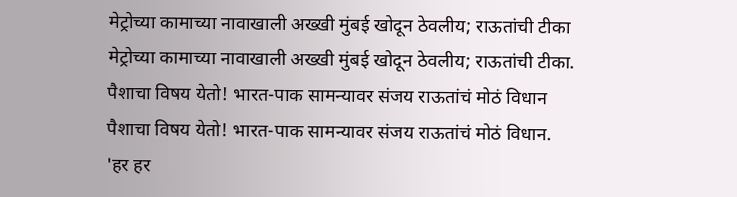मेट्रोच्या कामाच्या नावाखाली अख्खी मुंबई खोदून ठेवलीय; राऊतांची टीका
मेट्रोच्या कामाच्या नावाखाली अख्खी मुंबई खोदून ठेवलीय; राऊतांची टीका.
पैशाचा विषय येतो! भारत-पाक सामन्यावर संजय राऊतांचं मोठं विधान
पैशाचा विषय येतो! भारत-पाक सामन्यावर संजय राऊतांचं मोठं विधान.
'हर हर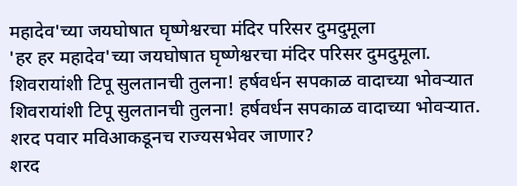महादेव'च्या जयघोषात घृष्णेश्वरचा मंदिर परिसर दुमदुमूला
'हर हर महादेव'च्या जयघोषात घृष्णेश्वरचा मंदिर परिसर दुमदुमूला.
शिवरायांशी टिपू सुलतानची तुलना! हर्षवर्धन सपकाळ वादाच्या भोवऱ्यात
शिवरायांशी टिपू सुलतानची तुलना! हर्षवर्धन सपकाळ वादाच्या भोवऱ्यात.
शरद पवार मविआकडूनच राज्यसभेवर जाणार?
शरद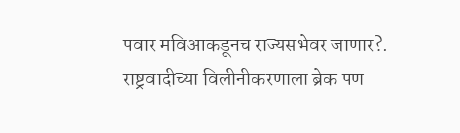पवार मविआकडूनच राज्यसभेवर जाणार?.
राष्ट्रवादीच्या विलीनीकरणाला ब्रेक पण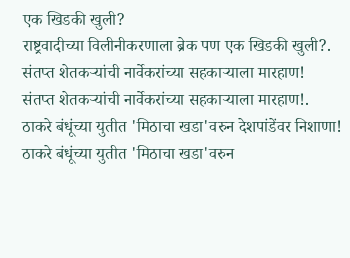एक खिडकी खुली?
राष्ट्रवादीच्या विलीनीकरणाला ब्रेक पण एक खिडकी खुली?.
संतप्त शेतकऱ्यांची नार्वेकरांच्या सहकाऱ्याला मारहाण!
संतप्त शेतकऱ्यांची नार्वेकरांच्या सहकाऱ्याला मारहाण!.
ठाकरे बंधूंच्या युतीत 'मिठाचा खडा'वरुन देशपांडेंवर निशाणा!
ठाकरे बंधूंच्या युतीत 'मिठाचा खडा'वरुन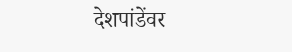देशपांडेंवर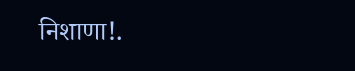निशाणा!.